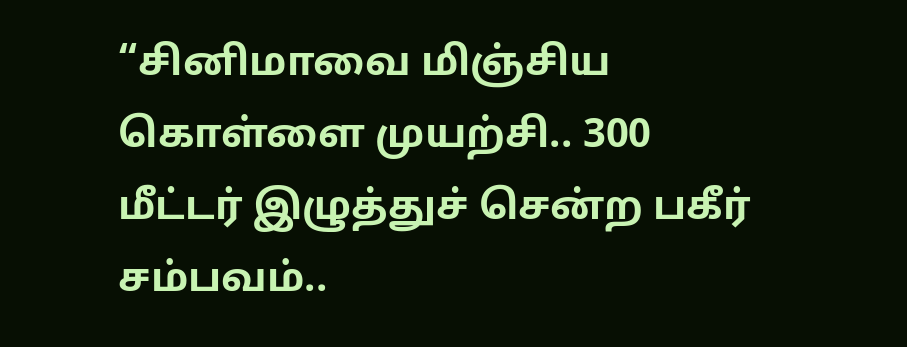“சினிமாவை மிஞ்சிய கொள்ளை முயற்சி.. 300 மீட்டர் இழுத்துச் சென்ற பகீர் சம்பவம்..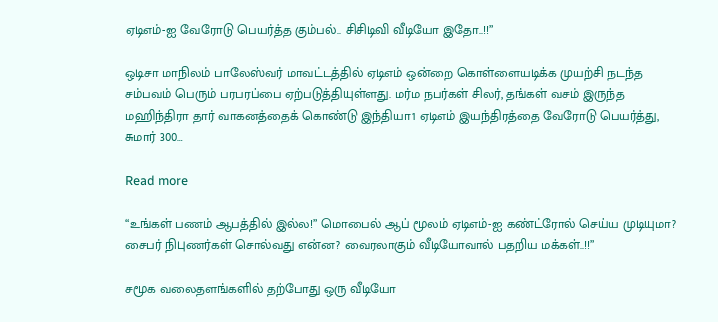ஏடிஎம்-ஐ வேரோடு பெயர்த்த கும்பல்.. சிசிடிவி வீடியோ இதோ..!!”

ஒடிசா மாநிலம் பாலேஸ்வர் மாவட்டத்தில் ஏடிஎம் ஒன்றை கொள்ளையடிக்க முயற்சி நடந்த சம்பவம் பெரும் பரபரப்பை ஏற்படுத்தியுள்ளது. மர்ம நபர்கள் சிலர், தங்கள் வசம் இருந்த மஹிந்திரா தார் வாகனத்தைக் கொண்டு இந்தியா1 ஏடிஎம் இயந்திரத்தை வேரோடு பெயர்த்து, சுமார் 300…

Read more

“உங்கள் பணம் ஆபத்தில் இல்ல!” மொபைல் ஆப் மூலம் ஏடிஎம்-ஐ கண்ட்ரோல் செய்ய முடியுமா? சைபர் நிபுணர்கள் சொல்வது என்ன? வைரலாகும் வீடியோவால் பதறிய மக்கள்..!!”

சமூக வலைதளங்களில் தற்போது ஒரு வீடியோ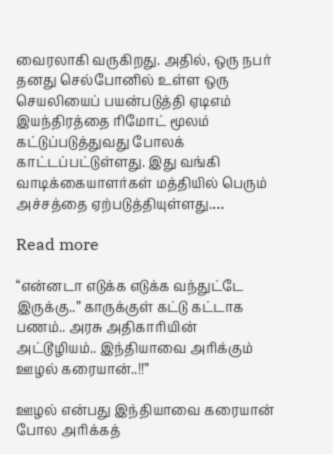வைரலாகி வருகிறது. அதில், ஒரு நபர் தனது செல்போனில் உள்ள ஒரு செயலியைப் பயன்படுத்தி ஏடிஎம் இயந்திரத்தை ரிமோட் மூலம் கட்டுப்படுத்துவது போலக் காட்டப்பட்டுள்ளது. இது வங்கி வாடிக்கையாளர்கள் மத்தியில் பெரும் அச்சத்தை ஏற்படுத்தியுள்ளது.…

Read more

“என்னடா எடுக்க எடுக்க வந்துட்டே இருக்கு..” காருக்குள் கட்டு கட்டாக பணம்.. அரசு அதிகாரியின் அட்டூழியம்.. இந்தியாவை அரிக்கும் ஊழல் கரையான்..!!”

ஊழல் என்பது இந்தியாவை கரையான் போல அரிக்கத்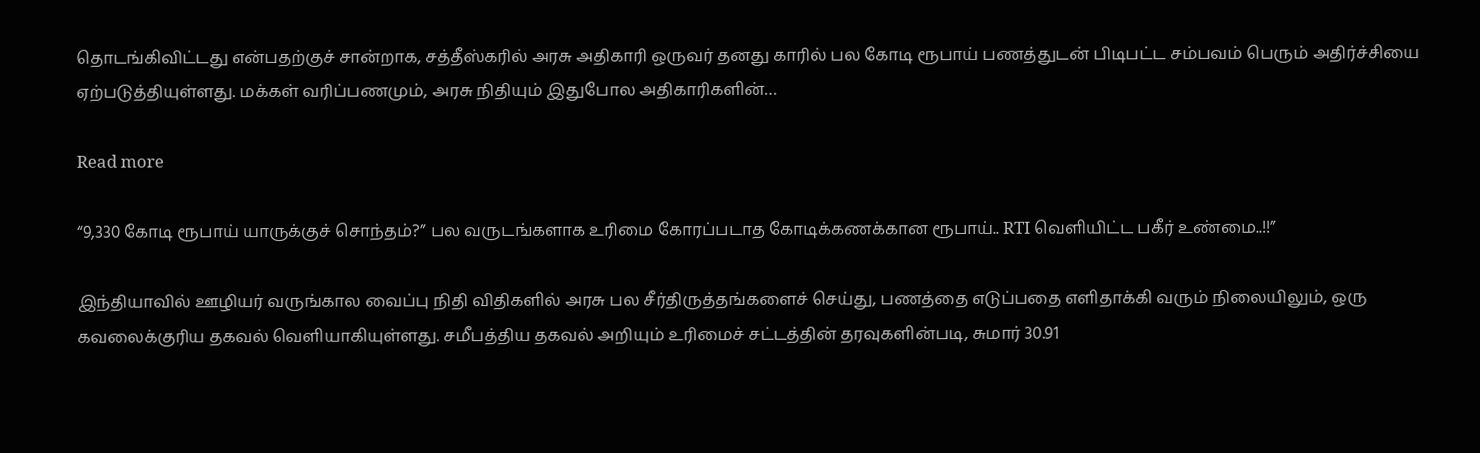தொடங்கிவிட்டது என்பதற்குச் சான்றாக, சத்தீஸ்கரில் அரசு அதிகாரி ஒருவர் தனது காரில் பல கோடி ரூபாய் பணத்துடன் பிடிபட்ட சம்பவம் பெரும் அதிர்ச்சியை ஏற்படுத்தியுள்ளது. மக்கள் வரிப்பணமும், அரசு நிதியும் இதுபோல அதிகாரிகளின்…

Read more

“9,330 கோடி ரூபாய் யாருக்குச் சொந்தம்?” பல வருடங்களாக உரிமை கோரப்படாத கோடிக்கணக்கான ரூபாய்.. RTI வெளியிட்ட பகீர் உண்மை..!!”

இந்தியாவில் ஊழியர் வருங்கால வைப்பு நிதி விதிகளில் அரசு பல சீர்திருத்தங்களைச் செய்து, பணத்தை எடுப்பதை எளிதாக்கி வரும் நிலையிலும், ஒரு கவலைக்குரிய தகவல் வெளியாகியுள்ளது. சமீபத்திய தகவல் அறியும் உரிமைச் சட்டத்தின் தரவுகளின்படி, சுமார் 30.91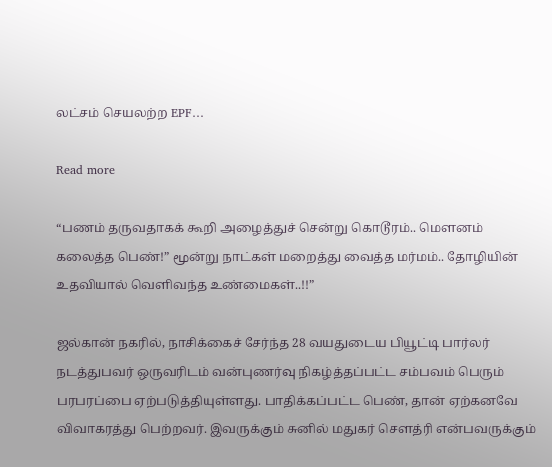லட்சம் செயலற்ற EPF…

Read more

“பணம் தருவதாகக் கூறி அழைத்துச் சென்று கொடூரம்.. மௌனம் கலைத்த பெண்!” மூன்று நாட்கள் மறைத்து வைத்த மர்மம்.. தோழியின் உதவியால் வெளிவந்த உண்மைகள்..!!”

ஜல்கான் நகரில், நாசிக்கைச் சேர்ந்த 28 வயதுடைய பியூட்டி பார்லர் நடத்துபவர் ஒருவரிடம் வன்புணர்வு நிகழ்த்தப்பட்ட சம்பவம் பெரும் பரபரப்பை ஏற்படுத்தியுள்ளது. பாதிக்கப்பட்ட பெண், தான் ஏற்கனவே விவாகரத்து பெற்றவர். இவருக்கும் சுனில் மதுகர் சௌத்ரி என்பவருக்கும்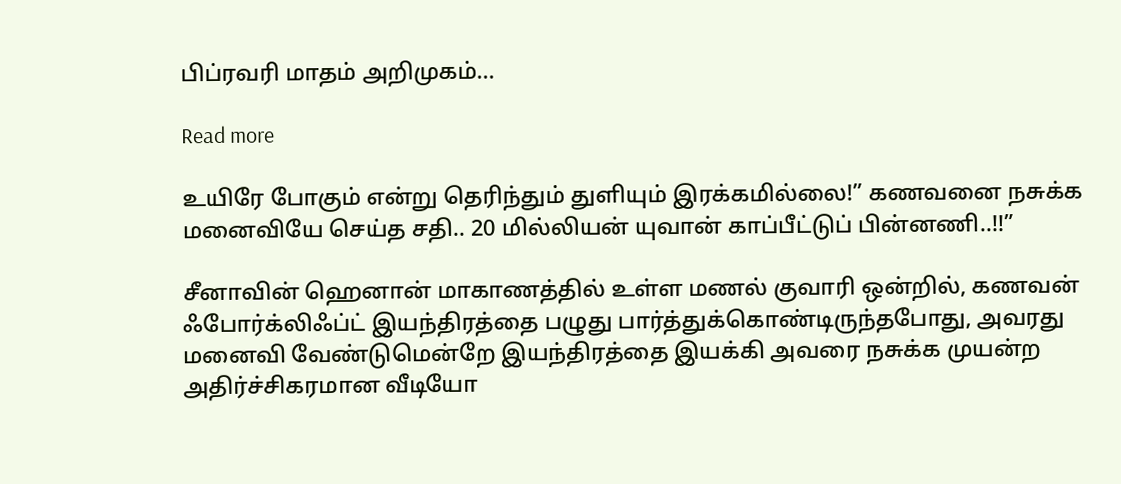பிப்ரவரி மாதம் அறிமுகம்…

Read more

உயிரே போகும் என்று தெரிந்தும் துளியும் இரக்கமில்லை!” கணவனை நசுக்க மனைவியே செய்த சதி.. 20 மில்லியன் யுவான் காப்பீட்டுப் பின்னணி..!!”

சீனாவின் ஹெனான் மாகாணத்தில் உள்ள மணல் குவாரி ஒன்றில், கணவன் ஃபோர்க்லிஃப்ட் இயந்திரத்தை பழுது பார்த்துக்கொண்டிருந்தபோது, அவரது மனைவி வேண்டுமென்றே இயந்திரத்தை இயக்கி அவரை நசுக்க முயன்ற அதிர்ச்சிகரமான வீடியோ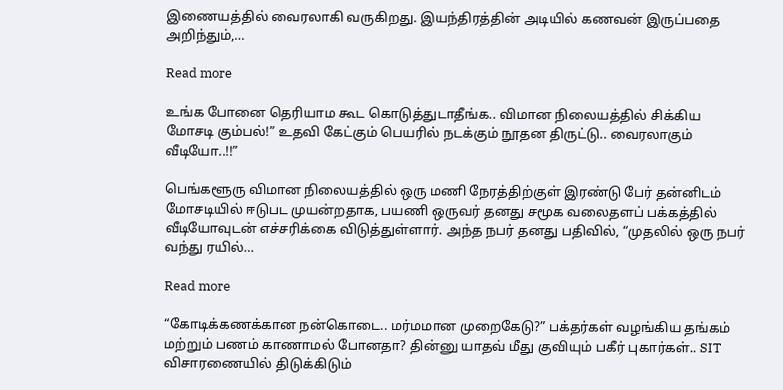இணையத்தில் வைரலாகி வருகிறது. இயந்திரத்தின் அடியில் கணவன் இருப்பதை அறிந்தும்,…

Read more

உங்க போனை தெரியாம கூட கொடுத்துடாதீங்க.. விமான நிலையத்தில் சிக்கிய மோசடி கும்பல்!” உதவி கேட்கும் பெயரில் நடக்கும் நூதன திருட்டு.. வைரலாகும் வீடியோ..!!”

பெங்களூரு விமான நிலையத்தில் ஒரு மணி நேரத்திற்குள் இரண்டு பேர் தன்னிடம் மோசடியில் ஈடுபட முயன்றதாக, பயணி ஒருவர் தனது சமூக வலைதளப் பக்கத்தில் வீடியோவுடன் எச்சரிக்கை விடுத்துள்ளார். அந்த நபர் தனது பதிவில், “முதலில் ஒரு நபர் வந்து ரயில்…

Read more

“கோடிக்கணக்கான நன்கொடை.. மர்மமான முறைகேடு?” பக்தர்கள் வழங்கிய தங்கம் மற்றும் பணம் காணாமல் போனதா? தின்னு யாதவ் மீது குவியும் பகீர் புகார்கள்.. SIT விசாரணையில் திடுக்கிடும்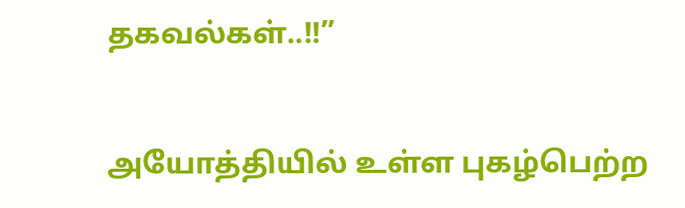தகவல்கள்..!!”

அயோத்தியில் உள்ள புகழ்பெற்ற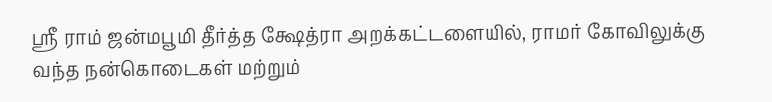ஸ்ரீ ராம் ஜன்மபூமி தீர்த்த க்ஷேத்ரா அறக்கட்டளையில், ராமர் கோவிலுக்கு வந்த நன்கொடைகள் மற்றும்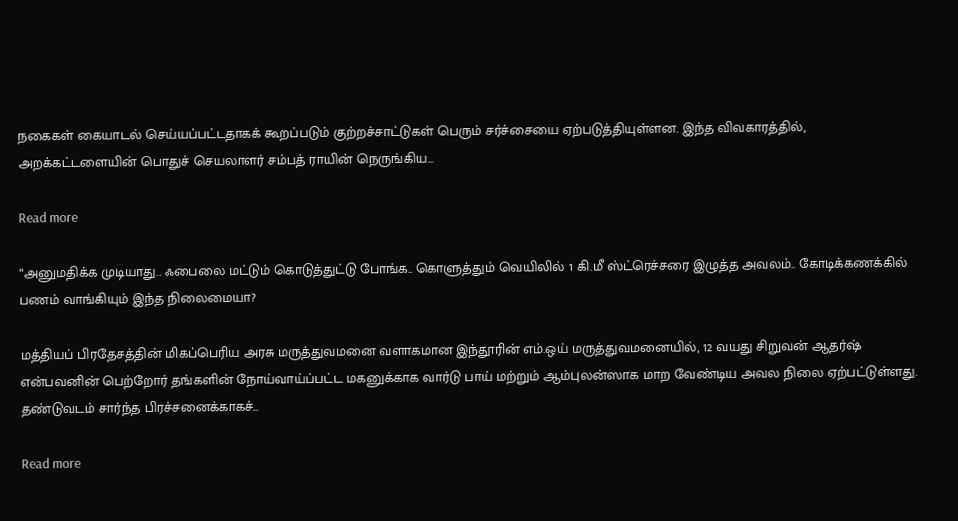நகைகள் கையாடல் செய்யப்பட்டதாகக் கூறப்படும் குற்றச்சாட்டுகள் பெரும் சர்ச்சையை ஏற்படுத்தியுள்ளன. இந்த விவகாரத்தில், அறக்கட்டளையின் பொதுச் செயலாளர் சம்பத் ராயின் நெருங்கிய…

Read more

“அனுமதிக்க முடியாது.. ஃபைலை மட்டும் கொடுத்துட்டு போங்க.. கொளுத்தும் வெயிலில் 1 கி.மீ ஸ்ட்ரெச்சரை இழுத்த அவலம்.. கோடிக்கணக்கில் பணம் வாங்கியும் இந்த நிலைமையா?

மத்தியப் பிரதேசத்தின் மிகப்பெரிய அரசு மருத்துவமனை வளாகமான இந்தூரின் எம்.ஒய் மருத்துவமனையில், 12 வயது சிறுவன் ஆதர்ஷ் என்பவனின் பெற்றோர் தங்களின் நோய்வாய்ப்பட்ட மகனுக்காக வார்டு பாய் மற்றும் ஆம்புலன்ஸாக மாற வேண்டிய அவல நிலை ஏற்பட்டுள்ளது. தண்டுவடம் சார்ந்த பிரச்சனைக்காகச்…

Read more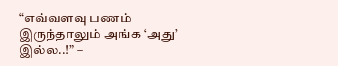“எவ்வளவு பணம் இருந்தாலும் அங்க ‘அது’ இல்ல..!” –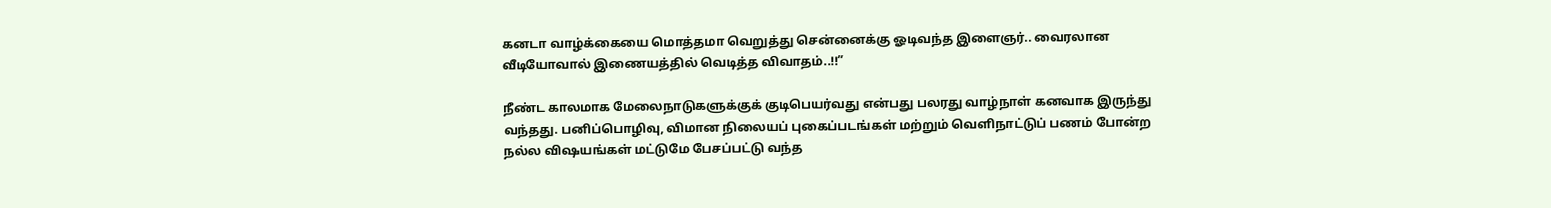கனடா வாழ்க்கையை மொத்தமா வெறுத்து சென்னைக்கு ஓடிவந்த இளைஞர்.. வைரலான வீடியோவால் இணையத்தில் வெடித்த விவாதம்..!!”

நீண்ட காலமாக மேலைநாடுகளுக்குக் குடிபெயர்வது என்பது பலரது வாழ்நாள் கனவாக இருந்து வந்தது. பனிப்பொழிவு, விமான நிலையப் புகைப்படங்கள் மற்றும் வெளிநாட்டுப் பணம் போன்ற நல்ல விஷயங்கள் மட்டுமே பேசப்பட்டு வந்த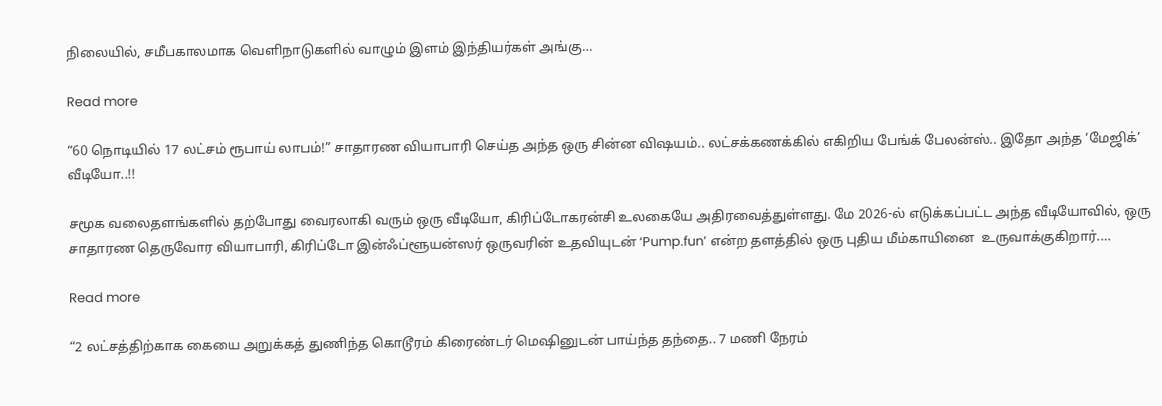நிலையில், சமீபகாலமாக வெளிநாடுகளில் வாழும் இளம் இந்தியர்கள் அங்கு…

Read more

“60 நொடியில் 17 லட்சம் ரூபாய் லாபம்!” சாதாரண வியாபாரி செய்த அந்த ஒரு சின்ன விஷயம்.. லட்சக்கணக்கில் எகிறிய பேங்க் பேலன்ஸ்.. இதோ அந்த ‘மேஜிக்’ வீடியோ..!!

சமூக வலைதளங்களில் தற்போது வைரலாகி வரும் ஒரு வீடியோ, கிரிப்டோகரன்சி உலகையே அதிரவைத்துள்ளது. மே 2026-ல் எடுக்கப்பட்ட அந்த வீடியோவில், ஒரு சாதாரண தெருவோர வியாபாரி, கிரிப்டோ இன்ஃப்ளூயன்ஸர் ஒருவரின் உதவியுடன் ‘Pump.fun’ என்ற தளத்தில் ஒரு புதிய மீம்காயினை  உருவாக்குகிறார்.…

Read more

“2 லட்சத்திற்காக கையை அறுக்கத் துணிந்த கொடூரம் கிரைண்டர் மெஷினுடன் பாய்ந்த தந்தை.. 7 மணி நேரம்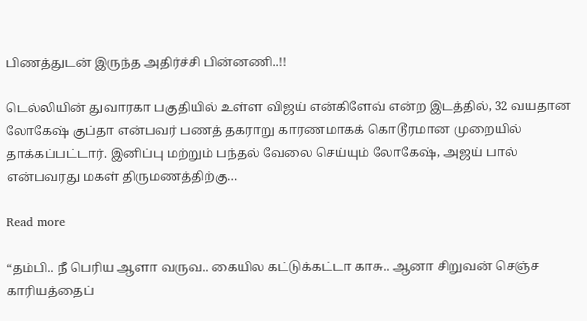பிணத்துடன் இருந்த அதிர்ச்சி பின்னணி..!!

டெல்லியின் துவாரகா பகுதியில் உள்ள விஜய் என்கிளேவ் என்ற இடத்தில், 32 வயதான லோகேஷ் குப்தா என்பவர் பணத் தகராறு காரணமாகக் கொடூரமான முறையில் தாக்கப்பட்டார். இனிப்பு மற்றும் பந்தல் வேலை செய்யும் லோகேஷ், அஜய் பால் என்பவரது மகள் திருமணத்திற்கு…

Read more

“தம்பி.. நீ பெரிய ஆளா வருவ.. கையில கட்டுக்கட்டா காசு.. ஆனா சிறுவன் செஞ்ச காரியத்தைப்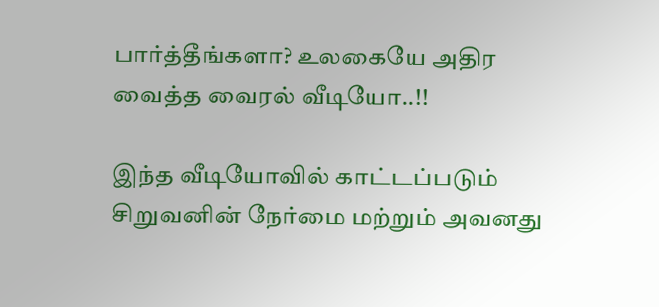பார்த்தீங்களா? உலகையே அதிர வைத்த வைரல் வீடியோ..!!

இந்த வீடியோவில் காட்டப்படும் சிறுவனின் நேர்மை மற்றும் அவனது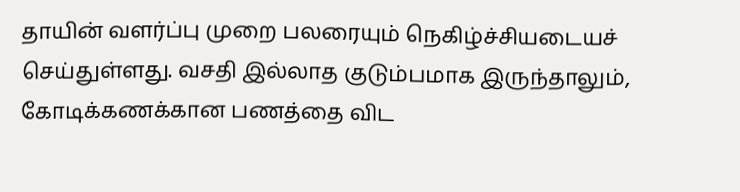தாயின் வளர்ப்பு முறை பலரையும் நெகிழ்ச்சியடையச் செய்துள்ளது. வசதி இல்லாத குடும்பமாக இருந்தாலும், கோடிக்கணக்கான பணத்தை விட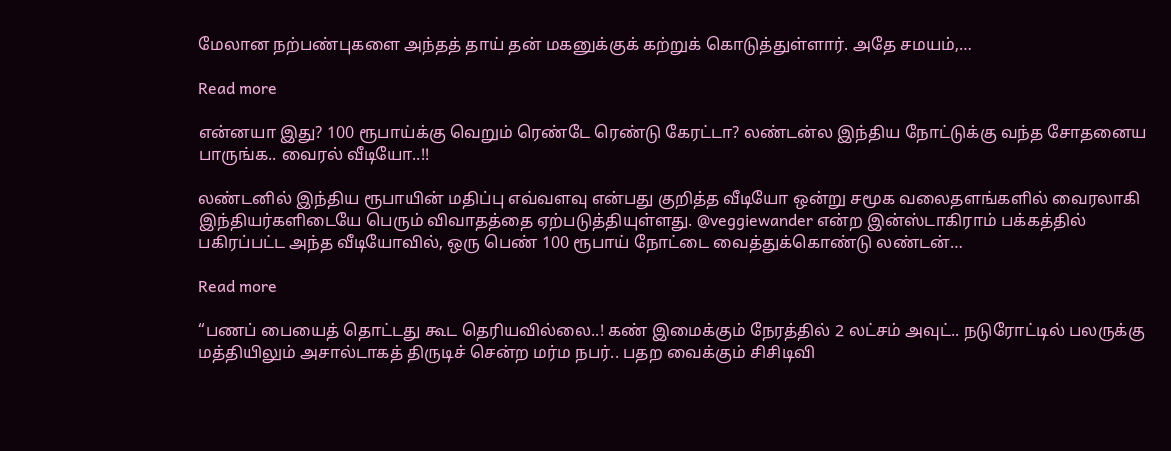மேலான நற்பண்புகளை அந்தத் தாய் தன் மகனுக்குக் கற்றுக் கொடுத்துள்ளார். அதே சமயம்,…

Read more

என்னயா இது? 100 ரூபாய்க்கு வெறும் ரெண்டே ரெண்டு கேரட்டா? லண்டன்ல இந்திய நோட்டுக்கு வந்த சோதனைய பாருங்க.. வைரல் வீடியோ..!!

லண்டனில் இந்திய ரூபாயின் மதிப்பு எவ்வளவு என்பது குறித்த வீடியோ ஒன்று சமூக வலைதளங்களில் வைரலாகி இந்தியர்களிடையே பெரும் விவாதத்தை ஏற்படுத்தியுள்ளது. @veggiewander என்ற இன்ஸ்டாகிராம் பக்கத்தில் பகிரப்பட்ட அந்த வீடியோவில், ஒரு பெண் 100 ரூபாய் நோட்டை வைத்துக்கொண்டு லண்டன்…

Read more

“பணப் பையைத் தொட்டது கூட தெரியவில்லை..! கண் இமைக்கும் நேரத்தில் 2 லட்சம் அவுட்.. நடுரோட்டில் பலருக்கு மத்தியிலும் அசால்டாகத் திருடிச் சென்ற மர்ம நபர்.. பதற வைக்கும் சிசிடிவி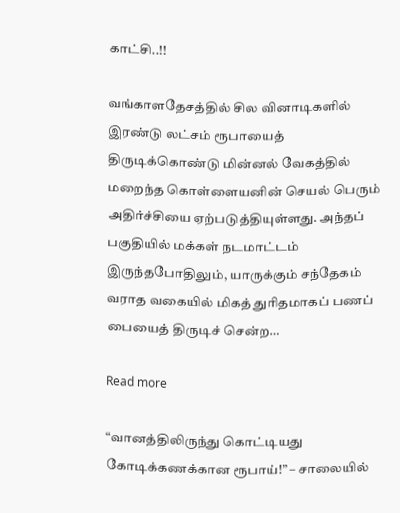காட்சி..!!

வங்காளதேசத்தில் சில வினாடிகளில் இரண்டு லட்சம் ரூபாயைத் திருடிக்கொண்டு மின்னல் வேகத்தில் மறைந்த கொள்ளையனின் செயல் பெரும் அதிர்ச்சியை ஏற்படுத்தியுள்ளது. அந்தப் பகுதியில் மக்கள் நடமாட்டம் இருந்தபோதிலும், யாருக்கும் சந்தேகம் வராத வகையில் மிகத் துரிதமாகப் பணப் பையைத் திருடிச் சென்ற…

Read more

“வானத்திலிருந்து கொட்டியது கோடிக்கணக்கான ரூபாய்!” – சாலையில்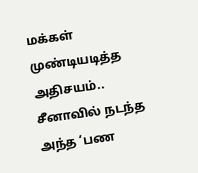மக்கள் முண்டியடித்த அதிசயம்.. சீனாவில் நடந்த அந்த ‘பண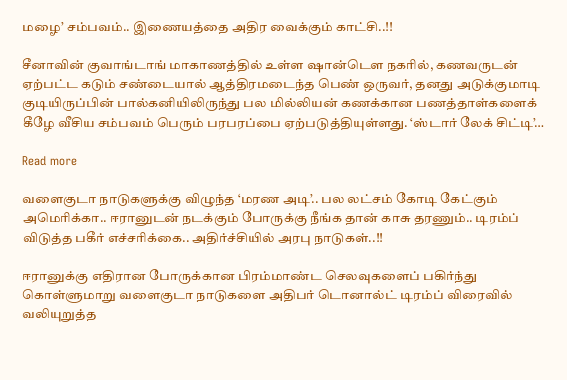மழை’ சம்பவம்.. இணையத்தை அதிர வைக்கும் காட்சி..!!

சீனாவின் குவாங்டாங் மாகாணத்தில் உள்ள ஷான்டௌ நகரில், கணவருடன் ஏற்பட்ட கடும் சண்டையால் ஆத்திரமடைந்த பெண் ஒருவர், தனது அடுக்குமாடி குடியிருப்பின் பால்கனியிலிருந்து பல மில்லியன் கணக்கான பணத்தாள்களைக் கீழே வீசிய சம்பவம் பெரும் பரபரப்பை ஏற்படுத்தியுள்ளது. ‘ஸ்டார் லேக் சிட்டி’…

Read more

வளைகுடா நாடுகளுக்கு விழுந்த ‘மரண அடி’.. பல லட்சம் கோடி கேட்கும் அமெரிக்கா.. ஈரானுடன் நடக்கும் போருக்கு நீங்க தான் காசு தரணும்.. டிரம்ப் விடுத்த பகீர் எச்சரிக்கை.. அதிர்ச்சியில் அரபு நாடுகள்..!!

ஈரானுக்கு எதிரான போருக்கான பிரம்மாண்ட செலவுகளைப் பகிர்ந்து கொள்ளுமாறு வளைகுடா நாடுகளை அதிபர் டொனால்ட் டிரம்ப் விரைவில் வலியுறுத்த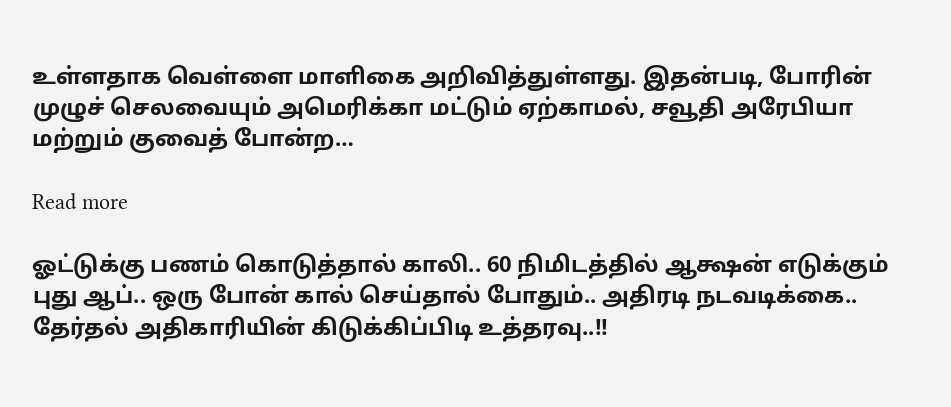உள்ளதாக வெள்ளை மாளிகை அறிவித்துள்ளது. இதன்படி, போரின் முழுச் செலவையும் அமெரிக்கா மட்டும் ஏற்காமல், சவூதி அரேபியா மற்றும் குவைத் போன்ற…

Read more

ஓட்டுக்கு பணம் கொடுத்தால் காலி.. 60 நிமிடத்தில் ஆக்ஷன் எடுக்கும் புது ஆப்.. ஒரு போன் கால் செய்தால் போதும்.. அதிரடி நடவடிக்கை.. தேர்தல் அதிகாரியின் கிடுக்கிப்பிடி உத்தரவு..!!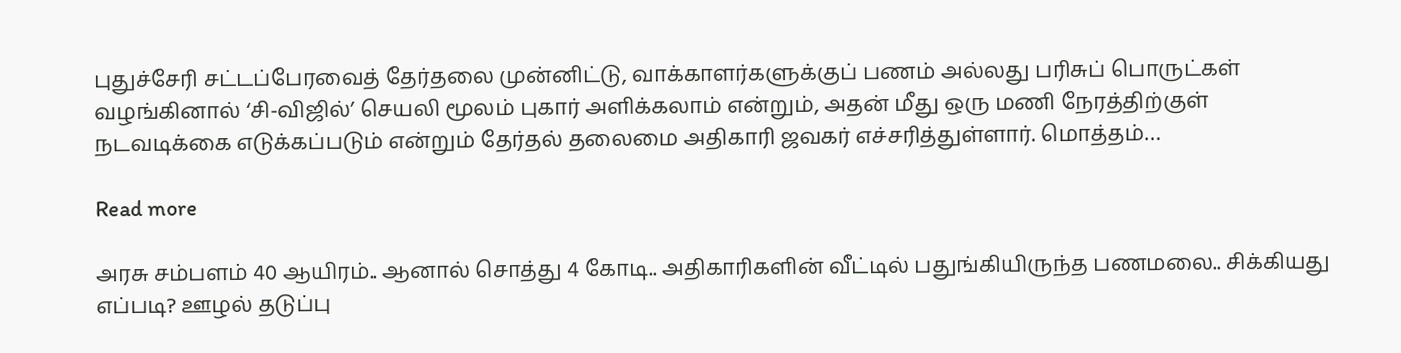புதுச்சேரி சட்டப்பேரவைத் தேர்தலை முன்னிட்டு, வாக்காளர்களுக்குப் பணம் அல்லது பரிசுப் பொருட்கள் வழங்கினால் ‘சி-விஜில்’ செயலி மூலம் புகார் அளிக்கலாம் என்றும், அதன் மீது ஒரு மணி நேரத்திற்குள் நடவடிக்கை எடுக்கப்படும் என்றும் தேர்தல் தலைமை அதிகாரி ஜவகர் எச்சரித்துள்ளார். மொத்தம்…

Read more

அரசு சம்பளம் 40 ஆயிரம்.. ஆனால் சொத்து 4 கோடி.. அதிகாரிகளின் வீட்டில் பதுங்கியிருந்த பணமலை.. சிக்கியது எப்படி? ஊழல் தடுப்பு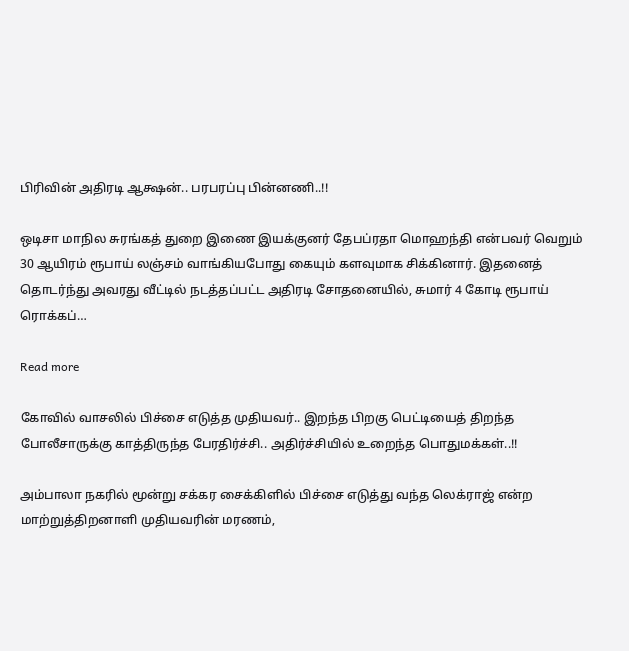பிரிவின் அதிரடி ஆக்ஷன்.. பரபரப்பு பின்னணி..!!

ஒடிசா மாநில சுரங்கத் துறை இணை இயக்குனர் தேபப்ரதா மொஹந்தி என்பவர் வெறும் 30 ஆயிரம் ரூபாய் லஞ்சம் வாங்கியபோது கையும் களவுமாக சிக்கினார். இதனைத் தொடர்ந்து அவரது வீட்டில் நடத்தப்பட்ட அதிரடி சோதனையில், சுமார் 4 கோடி ரூபாய் ரொக்கப்…

Read more

கோவில் வாசலில் பிச்சை எடுத்த முதியவர்.. இறந்த பிறகு பெட்டியைத் திறந்த போலீசாருக்கு காத்திருந்த பேரதிர்ச்சி.. அதிர்ச்சியில் உறைந்த பொதுமக்கள்..!!

அம்பாலா நகரில் மூன்று சக்கர சைக்கிளில் பிச்சை எடுத்து வந்த லெக்ராஜ் என்ற மாற்றுத்திறனாளி முதியவரின் மரணம்,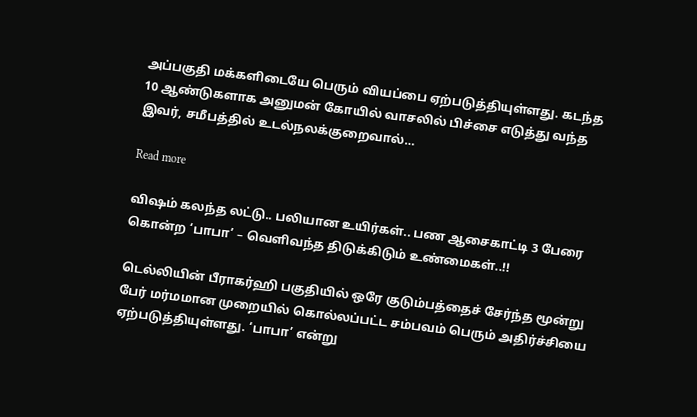அப்பகுதி மக்களிடையே பெரும் வியப்பை ஏற்படுத்தியுள்ளது. கடந்த 10 ஆண்டுகளாக அனுமன் கோயில் வாசலில் பிச்சை எடுத்து வந்த இவர், சமீபத்தில் உடல்நலக்குறைவால்…

Read more

விஷம் கலந்த லட்டு.. பலியான உயிர்கள்.. பண ஆசைகாட்டி 3 பேரை கொன்ற ‘பாபா’ – வெளிவந்த திடுக்கிடும் உண்மைகள்..!!

டெல்லியின் பீராகர்ஹி பகுதியில் ஒரே குடும்பத்தைச் சேர்ந்த மூன்று பேர் மர்மமான முறையில் கொல்லப்பட்ட சம்பவம் பெரும் அதிர்ச்சியை ஏற்படுத்தியுள்ளது. ‘பாபா’ என்று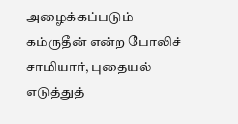அழைக்கப்படும் கம்ருதீன் என்ற போலிச் சாமியார், புதையல் எடுத்துத்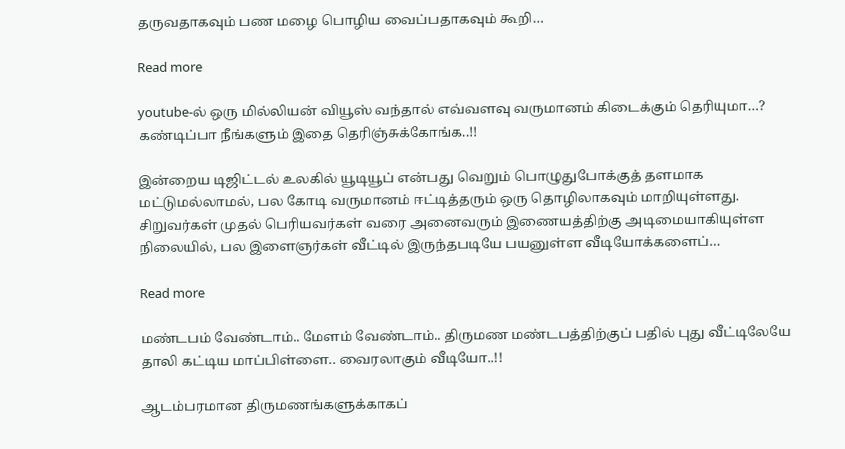தருவதாகவும் பண மழை பொழிய வைப்பதாகவும் கூறி…

Read more

youtube-ல் ஒரு மில்லியன் வியூஸ் வந்தால் எவ்வளவு வருமானம் கிடைக்கும் தெரியுமா…? கண்டிப்பா நீங்களும் இதை தெரிஞ்சுக்கோங்க..!!

இன்றைய டிஜிட்டல் உலகில் யூடியூப் என்பது வெறும் பொழுதுபோக்குத் தளமாக மட்டுமல்லாமல், பல கோடி வருமானம் ஈட்டித்தரும் ஒரு தொழிலாகவும் மாறியுள்ளது. சிறுவர்கள் முதல் பெரியவர்கள் வரை அனைவரும் இணையத்திற்கு அடிமையாகியுள்ள நிலையில், பல இளைஞர்கள் வீட்டில் இருந்தபடியே பயனுள்ள வீடியோக்களைப்…

Read more

மண்டபம் வேண்டாம்.. மேளம் வேண்டாம்.. திருமண மண்டபத்திற்குப் பதில் புது வீட்டிலேயே தாலி கட்டிய மாப்பிள்ளை.. வைரலாகும் வீடியோ..!!

ஆடம்பரமான திருமணங்களுக்காகப்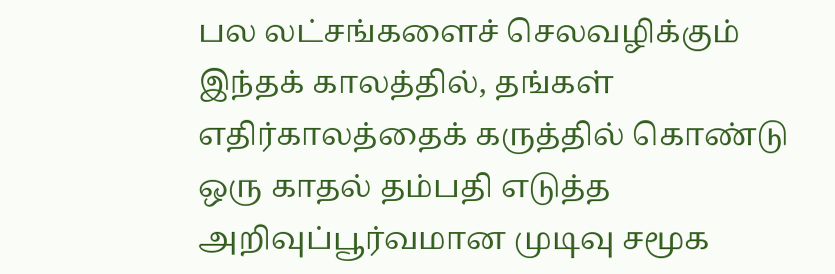பல லட்சங்களைச் செலவழிக்கும் இந்தக் காலத்தில், தங்கள் எதிர்காலத்தைக் கருத்தில் கொண்டு ஒரு காதல் தம்பதி எடுத்த அறிவுப்பூர்வமான முடிவு சமூக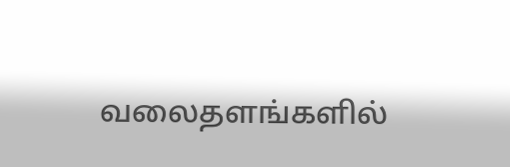வலைதளங்களில்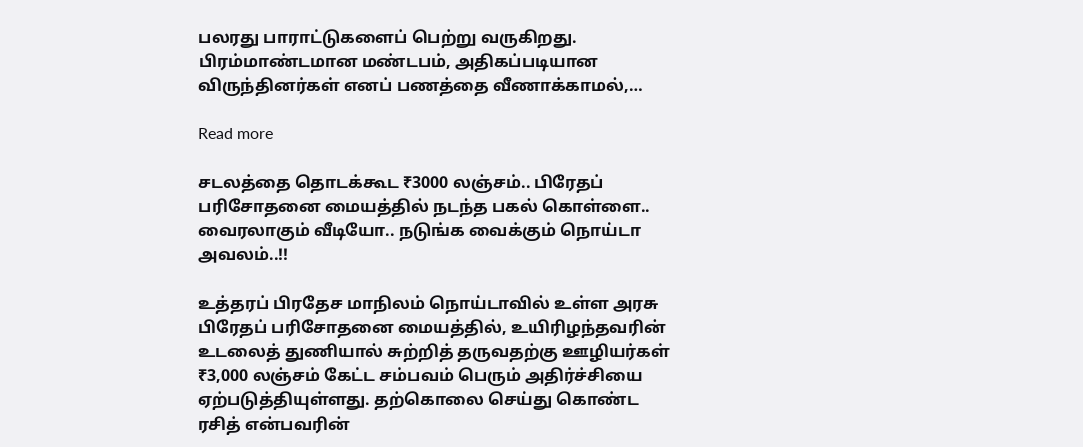பலரது பாராட்டுகளைப் பெற்று வருகிறது. பிரம்மாண்டமான மண்டபம், அதிகப்படியான விருந்தினர்கள் எனப் பணத்தை வீணாக்காமல்,…

Read more

சடலத்தை தொடக்கூட ₹3000 லஞ்சம்.. பிரேதப் பரிசோதனை மையத்தில் நடந்த பகல் கொள்ளை.. வைரலாகும் வீடியோ.. நடுங்க வைக்கும் நொய்டா அவலம்..!!

உத்தரப் பிரதேச மாநிலம் நொய்டாவில் உள்ள அரசு பிரேதப் பரிசோதனை மையத்தில், உயிரிழந்தவரின் உடலைத் துணியால் சுற்றித் தருவதற்கு ஊழியர்கள் ₹3,000 லஞ்சம் கேட்ட சம்பவம் பெரும் அதிர்ச்சியை ஏற்படுத்தியுள்ளது. தற்கொலை செய்து கொண்ட ரசித் என்பவரின்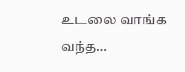உடலை வாங்க வந்த…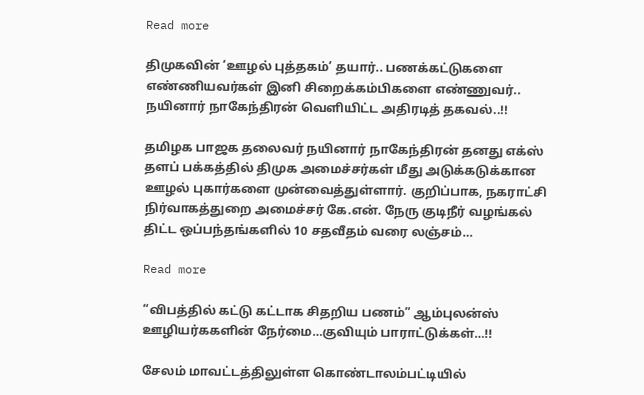Read more

திமுகவின் ‘ஊழல் புத்தகம்’ தயார்.. பணக்கட்டுகளை எண்ணியவர்கள் இனி சிறைக்கம்பிகளை எண்ணுவர்.. நயினார் நாகேந்திரன் வெளியிட்ட அதிரடித் தகவல்..!!

தமிழக பாஜக தலைவர் நயினார் நாகேந்திரன் தனது எக்ஸ் தளப் பக்கத்தில் திமுக அமைச்சர்கள் மீது அடுக்கடுக்கான ஊழல் புகார்களை முன்வைத்துள்ளார். குறிப்பாக, நகராட்சி நிர்வாகத்துறை அமைச்சர் கே.என். நேரு குடிநீர் வழங்கல் திட்ட ஒப்பந்தங்களில் 10 சதவீதம் வரை லஞ்சம்…

Read more

“விபத்தில் கட்டு கட்டாக சிதறிய பணம்” ஆம்புலன்ஸ் ஊழியர்ககளின் நேர்மை…குவியும் பாராட்டுக்கள்…!!

சேலம் மாவட்டத்திலுள்ள கொண்டாலம்பட்டியில்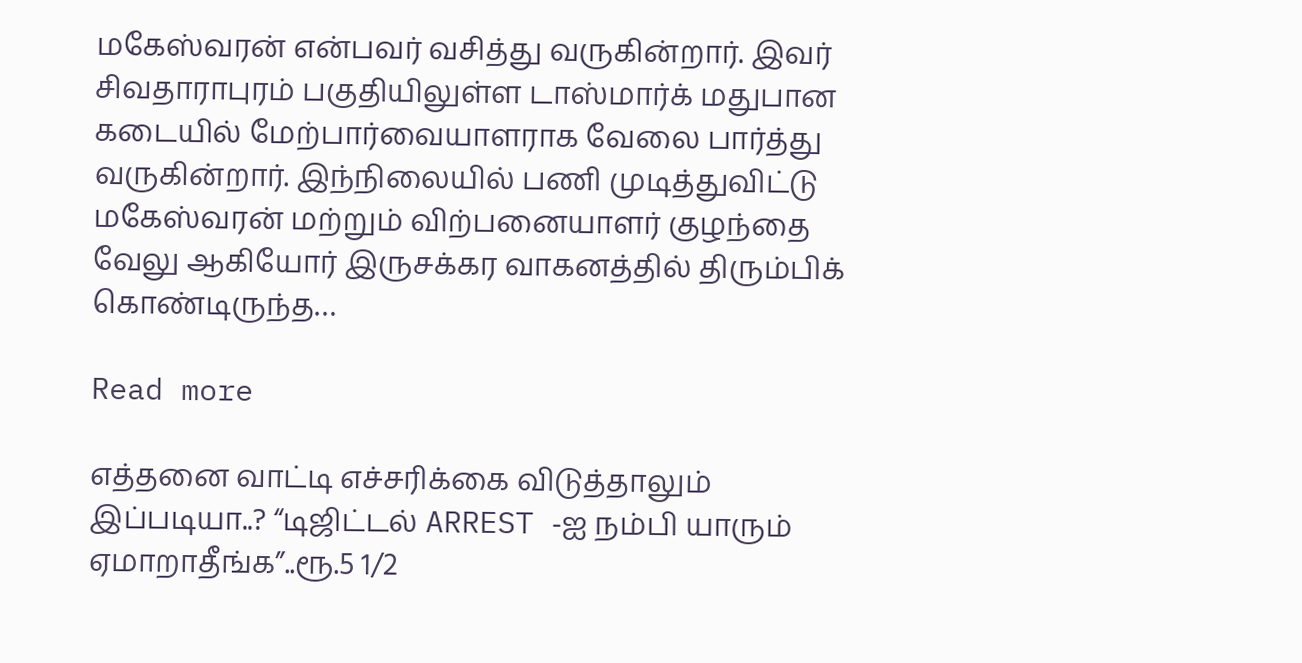மகேஸ்வரன் என்பவர் வசித்து வருகின்றார். இவர் சிவதாராபுரம் பகுதியிலுள்ள டாஸ்மார்க் மதுபான கடையில் மேற்பார்வையாளராக வேலை பார்த்து வருகின்றார். இந்நிலையில் பணி முடித்துவிட்டு மகேஸ்வரன் மற்றும் விற்பனையாளர் குழந்தை வேலு ஆகியோர் இருசக்கர வாகனத்தில் திரும்பிக் கொண்டிருந்த…

Read more

எத்தனை வாட்டி எச்சரிக்கை விடுத்தாலும் இப்படியா..? “டிஜிட்டல் ARREST -ஐ நம்பி யாரும் ஏமாறாதீங்க”..ரூ.5 1/2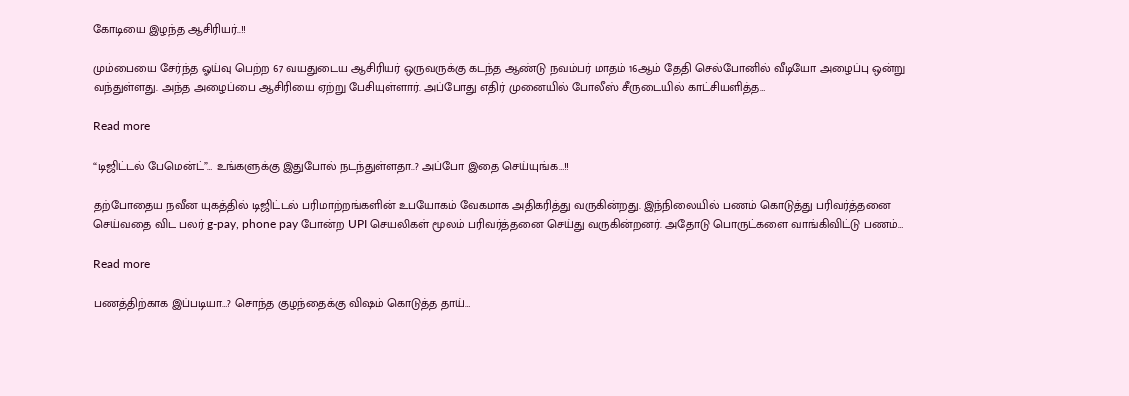கோடியை இழந்த ஆசிரியர்..!!

மும்பையை சேர்ந்த ஓய்வு பெற்ற 67 வயதுடைய ஆசிரியர் ஒருவருக்கு கடந்த ஆண்டு நவம்பர் மாதம் 16ஆம் தேதி செல்போனில் வீடியோ அழைப்பு ஒன்று வந்துள்ளது. அந்த அழைப்பை ஆசிரியை ஏற்று பேசியுள்ளார். அப்போது எதிர் முனையில் போலீஸ் சீருடையில் காட்சியளித்த…

Read more

“டிஜிட்டல் பேமென்ட்”… உங்களுக்கு இதுபோல் நடந்துள்ளதா..? அப்போ இதை செய்யுங்க…!!

தற்போதைய நவீன யுகத்தில் டிஜிட்டல் பரிமாற்றங்களின் உபயோகம் வேகமாக அதிகரித்து வருகின்றது. இந்நிலையில் பணம் கொடுத்து பரிவர்த்தனை செய்வதை விட பலர் g-pay, phone pay போன்ற UPI செயலிகள் மூலம் பரிவர்த்தனை செய்து வருகின்றனர். அதோடு பொருட்களை வாங்கிவிட்டு பணம்…

Read more

பணத்திற்காக இப்படியா…? சொந்த குழந்தைக்கு விஷம் கொடுத்த தாய்…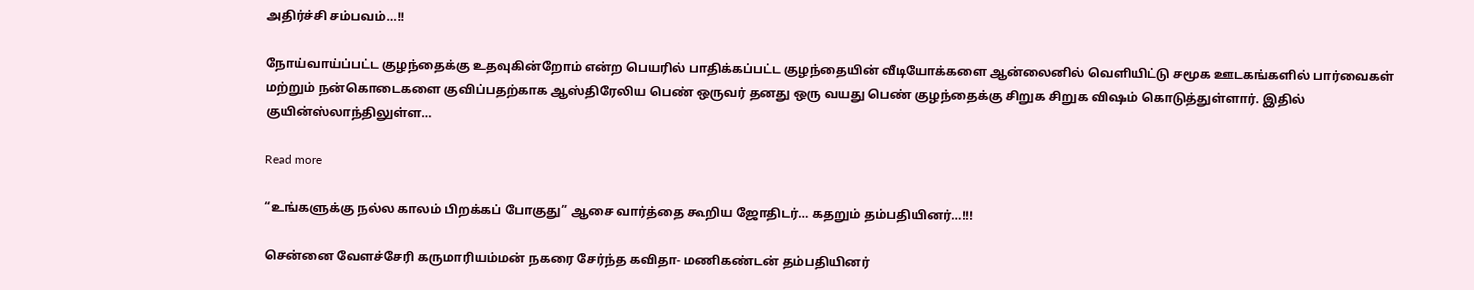அதிர்ச்சி சம்பவம்…!!

நோய்வாய்ப்பட்ட குழந்தைக்கு உதவுகின்றோம் என்ற பெயரில் பாதிக்கப்பட்ட குழந்தையின் வீடியோக்களை ஆன்லைனில் வெளியிட்டு சமூக ஊடகங்களில் பார்வைகள் மற்றும் நன்கொடைகளை குவிப்பதற்காக ஆஸ்திரேலிய பெண் ஒருவர் தனது ஒரு வயது பெண் குழந்தைக்கு சிறுக சிறுக விஷம் கொடுத்துள்ளார். இதில் குயின்ஸ்லாந்திலுள்ள…

Read more

“உங்களுக்கு நல்ல காலம் பிறக்கப் போகுது” ஆசை வார்த்தை கூறிய ஜோதிடர்… கதறும் தம்பதியினர்…!!!

சென்னை வேளச்சேரி கருமாரியம்மன் நகரை சேர்ந்த கவிதா- மணிகண்டன் தம்பதியினர்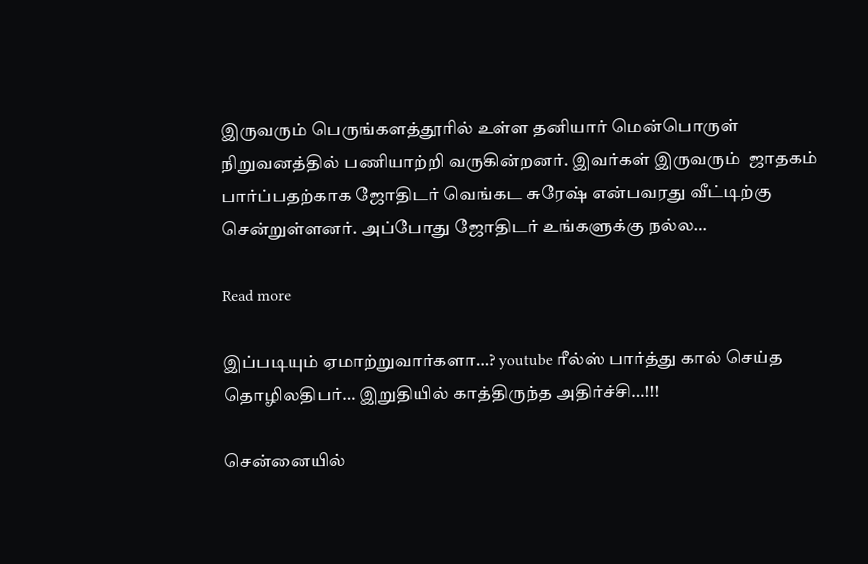இருவரும் பெருங்களத்தூரில் உள்ள தனியார் மென்பொருள் நிறுவனத்தில் பணியாற்றி வருகின்றனர். இவர்கள் இருவரும்  ஜாதகம் பார்ப்பதற்காக ஜோதிடர் வெங்கட சுரேஷ் என்பவரது வீட்டிற்கு சென்றுள்ளனர். அப்போது ஜோதிடர் உங்களுக்கு நல்ல…

Read more

இப்படியும் ஏமாற்றுவார்களா…? youtube ரீல்ஸ் பார்த்து கால் செய்த தொழிலதிபர்… இறுதியில் காத்திருந்த அதிர்ச்சி…!!!

சென்னையில்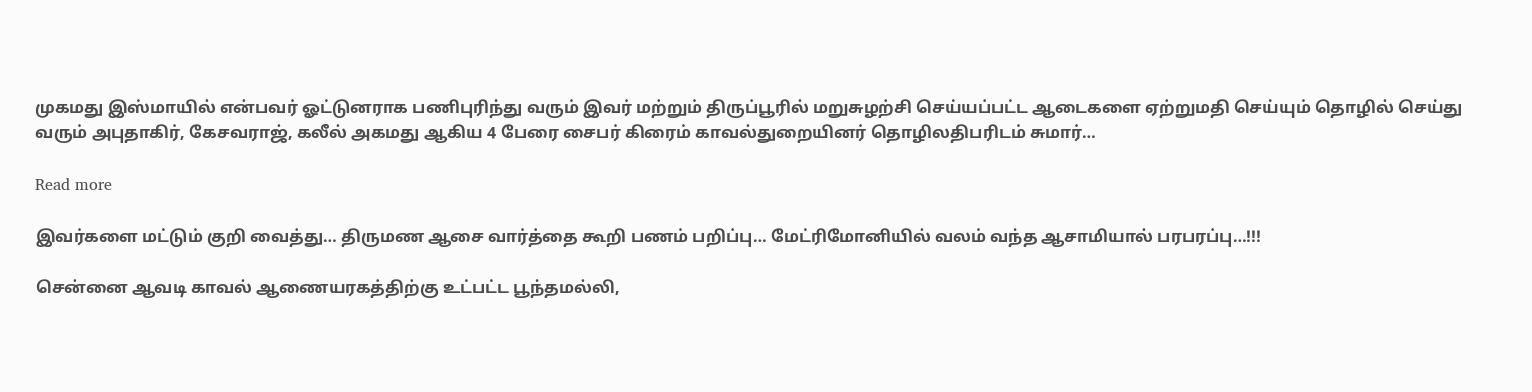முகமது இஸ்மாயில் என்பவர் ஓட்டுனராக பணிபுரிந்து வரும் இவர் மற்றும் திருப்பூரில் மறுசுழற்சி செய்யப்பட்ட ஆடைகளை ஏற்றுமதி செய்யும் தொழில் செய்து வரும் அபுதாகிர், கேசவராஜ், கலீல் அகமது ஆகிய 4 பேரை சைபர் கிரைம் காவல்துறையினர் தொழிலதிபரிடம் சுமார்…

Read more

இவர்களை மட்டும் குறி வைத்து… திருமண ஆசை வார்த்தை கூறி பணம் பறிப்பு… மேட்ரிமோனியில் வலம் வந்த ஆசாமியால் பரபரப்பு…!!!

சென்னை ஆவடி காவல் ஆணையரகத்திற்கு உட்பட்ட பூந்தமல்லி,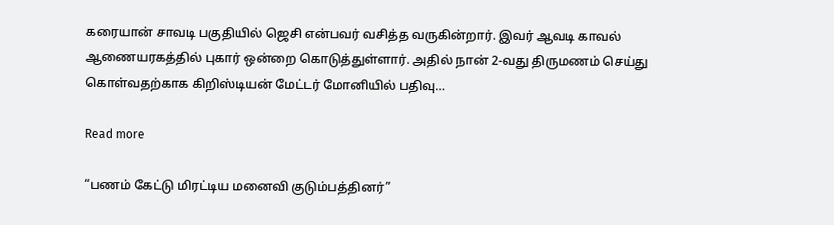கரையான் சாவடி பகுதியில் ஜெசி என்பவர் வசித்த வருகின்றார். இவர் ஆவடி காவல் ஆணையரகத்தில் புகார் ஒன்றை கொடுத்துள்ளார். அதில் நான் 2-வது திருமணம் செய்து கொள்வதற்காக கிறிஸ்டியன் மேட்டர் மோனியில் பதிவு…

Read more

“பணம் கேட்டு மிரட்டிய மனைவி குடும்பத்தினர்”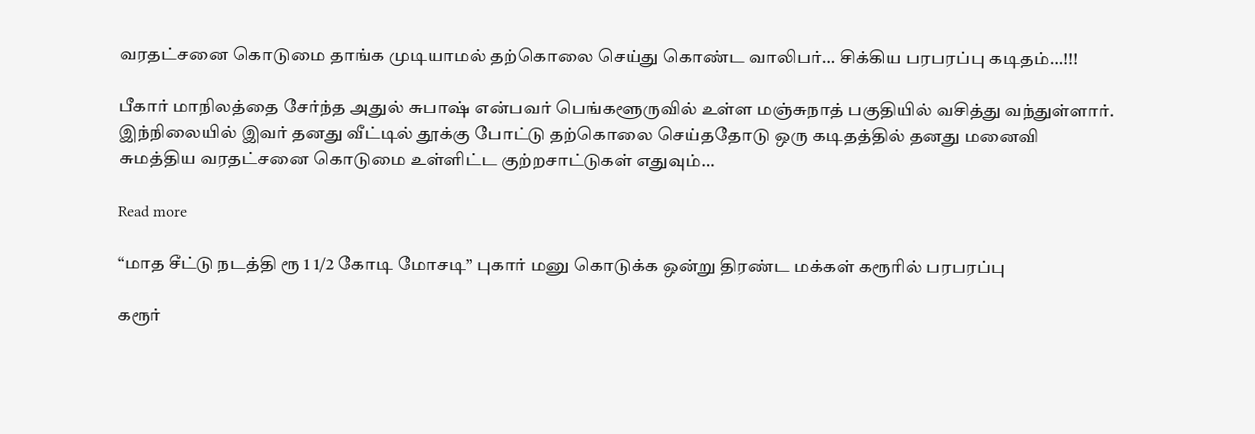வரதட்சனை கொடுமை தாங்க முடியாமல் தற்கொலை செய்து கொண்ட வாலிபர்… சிக்கிய பரபரப்பு கடிதம்…!!!

பீகார் மாநிலத்தை சேர்ந்த அதுல் சுபாஷ் என்பவர் பெங்களூருவில் உள்ள மஞ்சுநாத் பகுதியில் வசித்து வந்துள்ளார். இந்நிலையில் இவர் தனது வீட்டில் தூக்கு போட்டு தற்கொலை செய்ததோடு ஒரு கடிதத்தில் தனது மனைவி சுமத்திய வரதட்சனை கொடுமை உள்ளிட்ட குற்றசாட்டுகள் எதுவும்…

Read more

“மாத சீட்டு நடத்தி ரூ 1 1/2 கோடி மோசடி” புகார் மனு கொடுக்க ஒன்று திரண்ட மக்கள் கரூரில் பரபரப்பு

கரூர்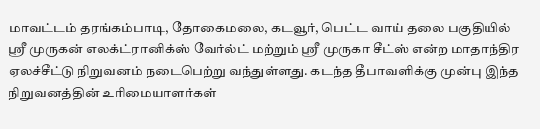மாவட்டம் தரங்கம்பாடி, தோகைமலை, கடவூர், பெட்ட வாய் தலை பகுதியில் ஸ்ரீ முருகன் எலக்ட்ரானிக்ஸ் வேர்ல்ட் மற்றும் ஸ்ரீ முருகா சீட்ஸ் என்ற மாதாந்திர ஏலச்சீட்டு நிறுவனம் நடைபெற்று வந்துள்ளது. கடந்த தீபாவளிக்கு முன்பு இந்த நிறுவனத்தின் உரிமையாளர்கள்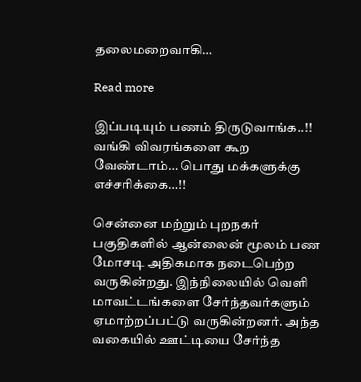தலைமறைவாகி…

Read more

இப்படியும் பணம் திருடுவாங்க..!! வங்கி விவரங்களை கூற வேண்டாம்… பொது மக்களுக்கு எச்சரிக்கை…!!

சென்னை மற்றும் புறநகர் பகுதிகளில் ஆன்லைன் மூலம் பண மோசடி அதிகமாக நடைபெற்ற வருகின்றது. இந்நிலையில் வெளி மாவட்டங்களை சேர்ந்தவர்களும் ஏமாற்றப்பட்டு வருகின்றனர். அந்த வகையில் ஊட்டியை சேர்ந்த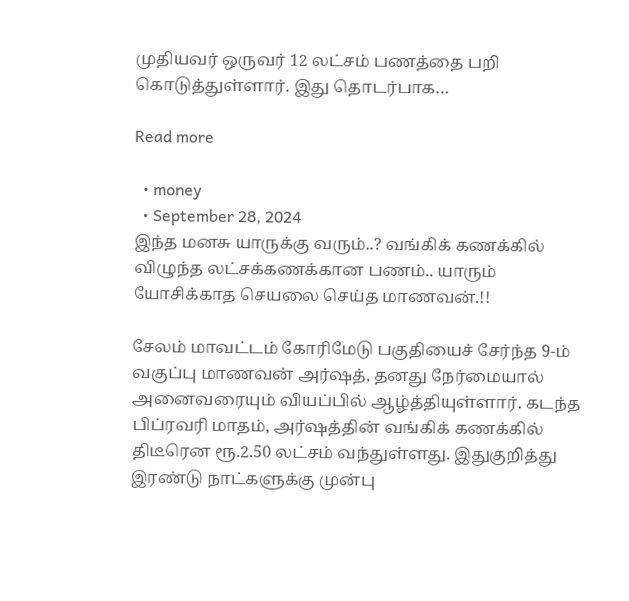முதியவர் ஒருவர் 12 லட்சம் பணத்தை பறி கொடுத்துள்ளார். இது தொடர்பாக…

Read more

  • money
  • September 28, 2024
இந்த மனசு யாருக்கு வரும்..? வங்கிக் கணக்கில் விழுந்த லட்சக்கணக்கான பணம்.. யாரும் யோசிக்காத செயலை செய்த மாணவன்.!!

சேலம் மாவட்டம் கோரிமேடு பகுதியைச் சேர்ந்த 9-ம் வகுப்பு மாணவன் அர்ஷத், தனது நேர்மையால் அனைவரையும் வியப்பில் ஆழ்த்தியுள்ளார். கடந்த பிப்ரவரி மாதம், அர்ஷத்தின் வங்கிக் கணக்கில் திடீரென ரூ.2.50 லட்சம் வந்துள்ளது. இதுகுறித்து இரண்டு நாட்களுக்கு முன்பு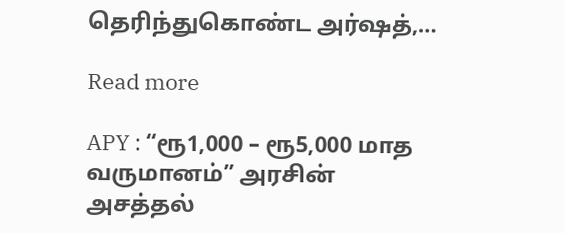தெரிந்துகொண்ட அர்ஷத்,…

Read more

APY : “ரூ1,000 – ரூ5,000 மாத வருமானம்” அரசின் அசத்தல்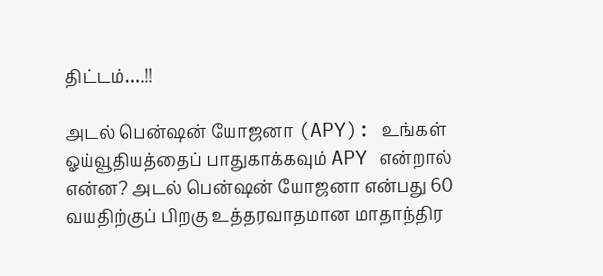திட்டம்….!!

அடல் பென்ஷன் யோஜனா (APY): உங்கள் ஓய்வூதியத்தைப் பாதுகாக்கவும் APY என்றால் என்ன? அடல் பென்ஷன் யோஜனா என்பது 60 வயதிற்குப் பிறகு உத்தரவாதமான மாதாந்திர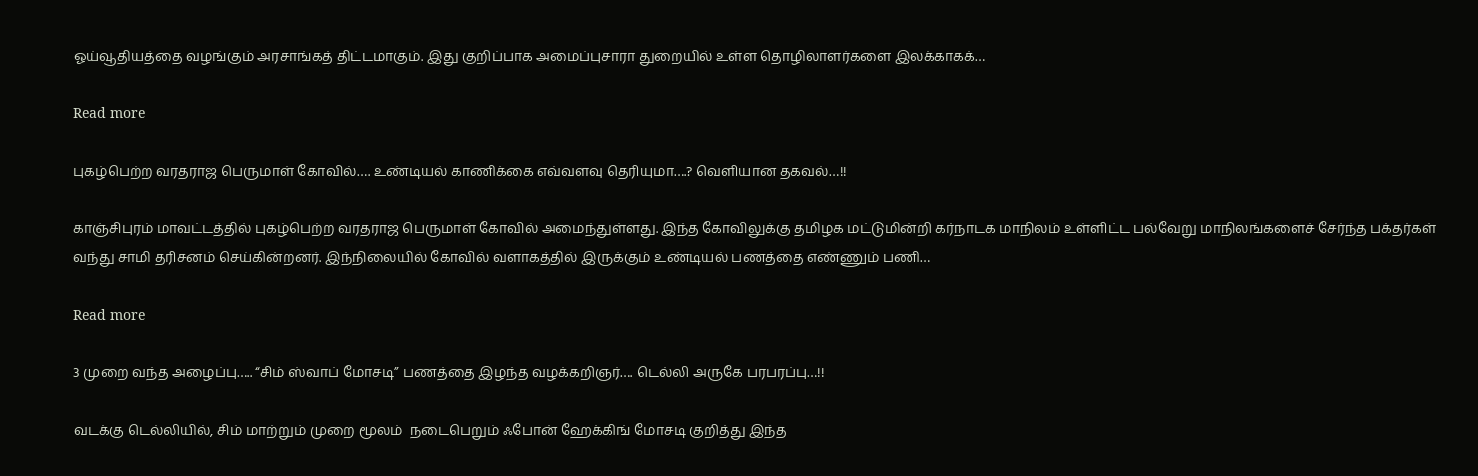ஓய்வூதியத்தை வழங்கும் அரசாங்கத் திட்டமாகும். இது குறிப்பாக அமைப்புசாரா துறையில் உள்ள தொழிலாளர்களை இலக்காகக்…

Read more

புகழ்பெற்ற வரதராஜ பெருமாள் கோவில்…. உண்டியல் காணிக்கை எவ்வளவு தெரியுமா….? வெளியான தகவல்…!!

காஞ்சிபுரம் மாவட்டத்தில் புகழ்பெற்ற வரதராஜ பெருமாள் கோவில் அமைந்துள்ளது. இந்த கோவிலுக்கு தமிழக மட்டுமின்றி கர்நாடக மாநிலம் உள்ளிட்ட பல்வேறு மாநிலங்களைச் சேர்ந்த பக்தர்கள் வந்து சாமி தரிசனம் செய்கின்றனர். இந்நிலையில் கோவில் வளாகத்தில் இருக்கும் உண்டியல் பணத்தை எண்ணும் பணி…

Read more

3 முறை வந்த அழைப்பு….. “சிம் ஸ்வாப் மோசடி” பணத்தை இழந்த வழக்கறிஞர்…. டெல்லி அருகே பரபரப்பு…!!

வடக்கு டெல்லியில், சிம் மாற்றும் முறை மூலம்  நடைபெறும் ஃபோன் ஹேக்கிங் மோசடி குறித்து இந்த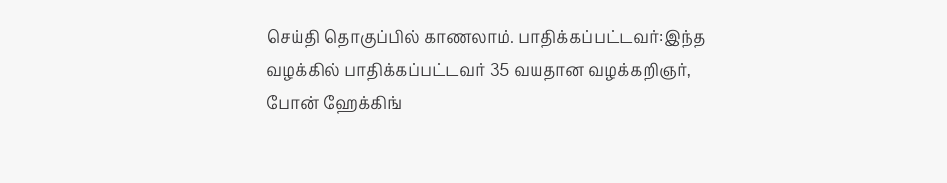செய்தி தொகுப்பில் காணலாம். பாதிக்கப்பட்டவர்:இந்த வழக்கில் பாதிக்கப்பட்டவர் 35 வயதான வழக்கறிஞர், போன் ஹேக்கிங்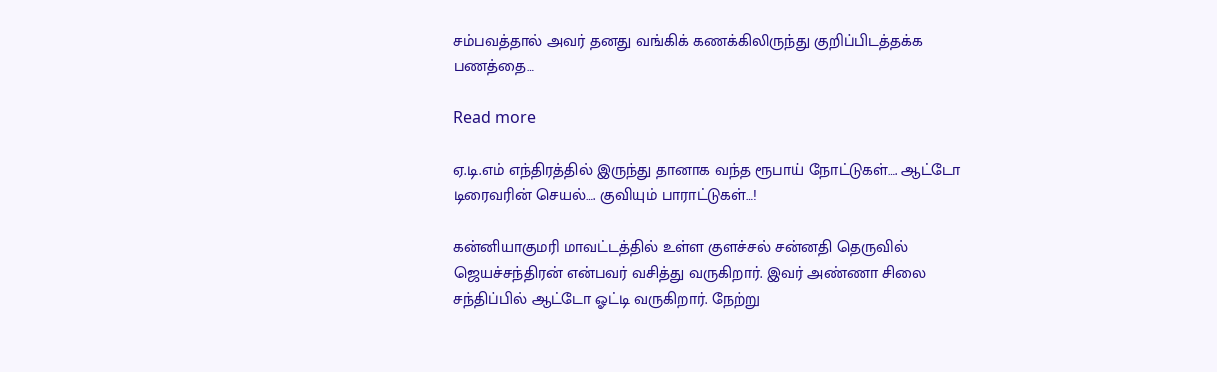சம்பவத்தால் அவர் தனது வங்கிக் கணக்கிலிருந்து குறிப்பிடத்தக்க பணத்தை…

Read more

ஏ.டி.எம் எந்திரத்தில் இருந்து தானாக வந்த ரூபாய் நோட்டுகள்…. ஆட்டோ டிரைவரின் செயல்…. குவியும் பாராட்டுகள்…!

கன்னியாகுமரி மாவட்டத்தில் உள்ள குளச்சல் சன்னதி தெருவில் ஜெயச்சந்திரன் என்பவர் வசித்து வருகிறார். இவர் அண்ணா சிலை சந்திப்பில் ஆட்டோ ஓட்டி வருகிறார். நேற்று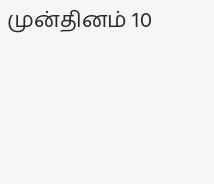முன்தினம் 10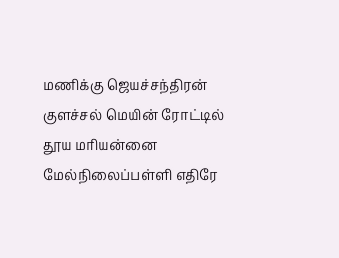மணிக்கு ஜெயச்சந்திரன் குளச்சல் மெயின் ரோட்டில் தூய மரியன்னை மேல்நிலைப்பள்ளி எதிரே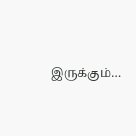இருக்கும்…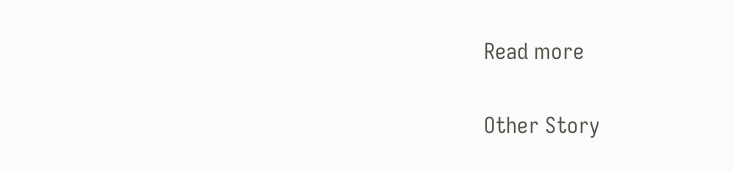Read more

Other Story